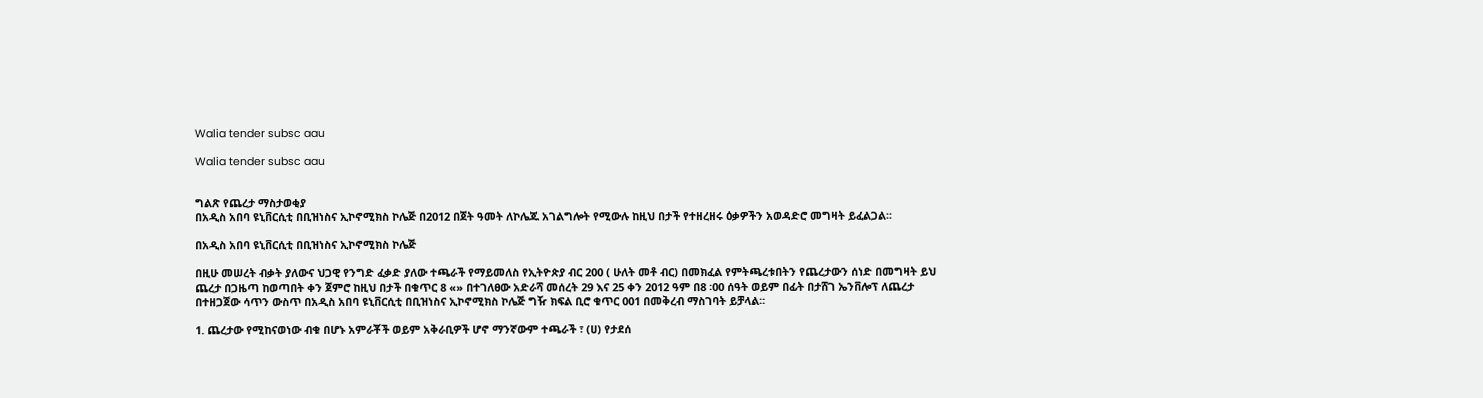Walia tender subsc aau

Walia tender subsc aau


ግልጽ የጨረታ ማስታወቂያ
በአዲስ አበባ ዩኒቨርሲቲ በቢዝነስና ኢኮኖሚክስ ኮሌጅ በ2012 በጀት ዓመት ለኮሌጁ አገልግሎት የሚውሉ ከዚህ በታች የተዘረዘሩ ዕቃዎችን አወዳድሮ መግዛት ይፈልጋል፡፡

በአዲስ አበባ ዩኒቨርሲቲ በቢዝነስና ኢኮኖሚክስ ኮሌጅ

በዚሁ መሠረት ብቃት ያለውና ህጋዊ የንግድ ፈቃድ ያለው ተጫራች የማይመለስ የኢትዮጵያ ብር 200 ( ሁለት መቶ ብር) በመክፈል የምትጫረቱበትን የጨረታውን ሰነድ በመግዛት ይህ ጨረታ በጋዜጣ ከወጣበት ቀን ጀምሮ ከዚህ በታች በቁጥር 8 «» በተገለፀው አድራሻ መሰረት 29 እና 25 ቀን 2012 ዓም በ8 ፡00 ሰዓት ወይም በፊት በታሸገ ኤንቨሎፕ ለጨረታ በተዘጋጀው ሳጥን ውስጥ በአዲስ አበባ ዩኒቨርሲቲ በቢዝነስና ኢኮኖሚክስ ኮሌጅ ግዥ ክፍል ቢሮ ቁጥር 001 በመቅረብ ማስገባት ይቻላል፡፡

1. ጨረታው የሚከናወነው ብቁ በሆኑ አምራቾች ወይም አቅራቢዎች ሆኖ ማንኛውም ተጫራች ፣ (ሀ) የታደሰ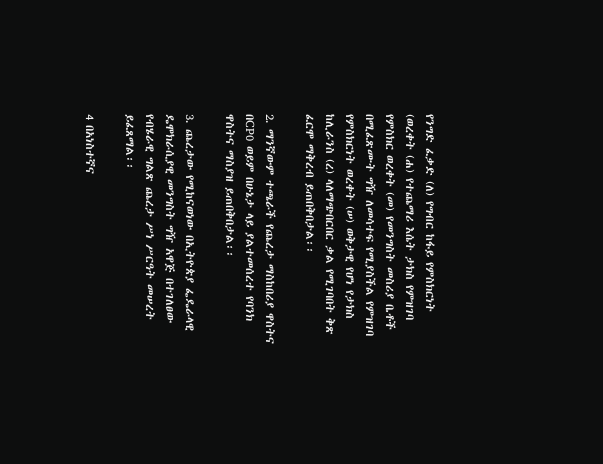የንግድ ፈቃድ (ለ) የግብር ከፋይ የምስክርነት (ወረቀት (ሐ) የተጨማሪ እሴት ታክስ የምዝገባ የምስክር ወረቀት (መ) የመንግስት መስሪያ ቤቶች በሚፈጽሙት ግዥ ለመሳተፍ የሚያስችል የምዝገባ የምስክርነት ወረቀት (ሠ) ወቅታዊ የሆነ የታክስ ከሊራንስ (ረ) ላለማጭበርበር ቃል የሚገባበት ቅጽ ፈርሞ ማቅረብ ይጠበቅበታል፡፡

2. ማንኛውም ተጫራች የጨረታ ማስከበሪያ ዋስትና በCP0 ወይም በሁኔታ ላይ ያልተመሰረተ የባንክ ዋስትና ማስያዝ ይጠበቅበታል፡፡

3. ጨረታው የሚከናወነው በኢትዮጵያ ፌዴራላዊ ዴሞክራሲያዊ መንግስት ግዥ አዋጅ በተገለፀው የብሄራዊ ግልጽ ጨረታ ሥነ ሥርዓት መሠረት ይፈጸማል፡፡

4 በአነስተኛና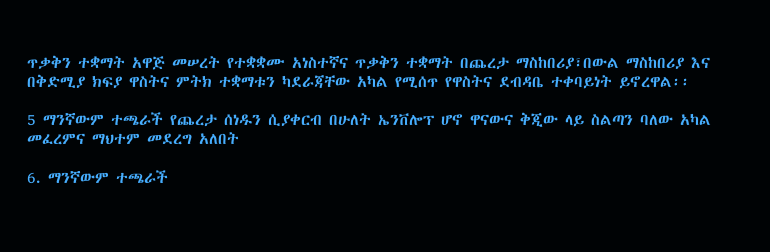ጥቃቅን ተቋማት አዋጅ መሠረት የተቋቋሙ አነስተኛና ጥቃቅን ተቋማት በጨረታ ማስከበሪያ፣በውል ማስከበሪያ እና በቅድሚያ ክፍያ ዋስትና ምትክ ተቋማቱን ካደራጃቸው አካል የሚሰጥ የዋስትና ደብዳቤ ተቀባይነት ይኖረዋል፡፡

5 ማንኛውም ተጫራች የጨረታ ሰነዱን ሲያቀርብ በሁለት ኤንቨሎፕ ሆኖ ዋናውና ቅጂው ላይ ስልጣን ባለው አካል መፈረምና ማህተም መደረግ አለበት

6. ማንኛውም ተጫራች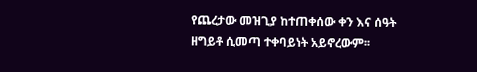የጨረታው መዝጊያ ከተጠቀሰው ቀን እና ሰዓት ዘግይቶ ሲመጣ ተቀባይነት አይኖረውም፡፡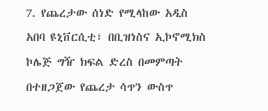7. የጨረታው ሰነድ የሚላከው አዲስ አበባ ዩኒቨርሲቲ፣ በቢዝነስና ኢኮኖሚክስ ኮሌጅ ግዥ ክፍል ድረስ በመምጣት በተዘጋጀው የጨረታ ሳጥን ውስጥ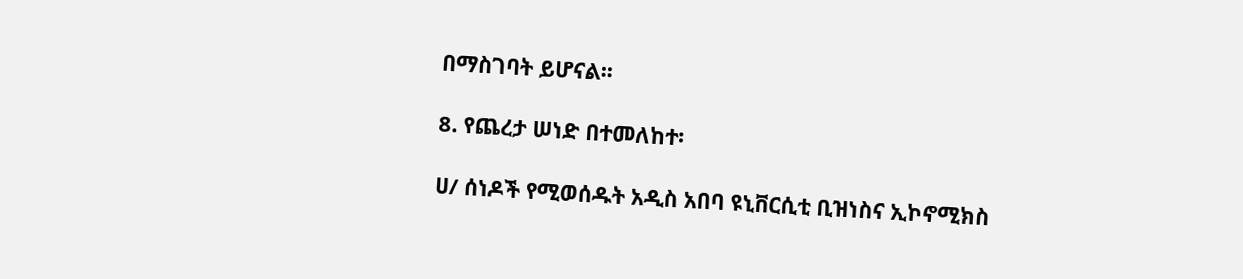በማስገባት ይሆናል፡፡

8. የጨረታ ሠነድ በተመለከተ፡

ሀ/ ሰነዶች የሚወሰዱት አዲስ አበባ ዩኒቨርሲቲ ቢዝነስና ኢኮኖሚክስ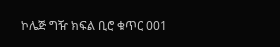ኮሌጅ ግዥ ክፍል ቢሮ ቁጥር 001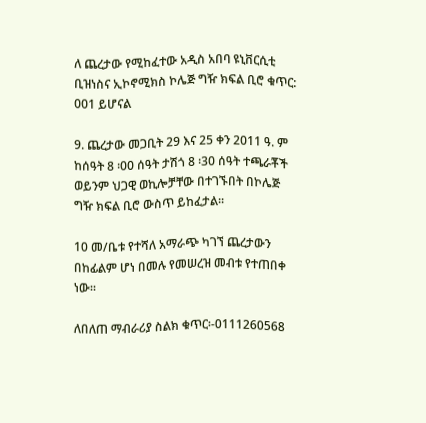ለ ጨረታው የሚከፈተው አዲስ አበባ ዩኒቨርሲቲ ቢዝነስና ኢኮኖሚክስ ኮሌጅ ግዥ ክፍል ቢሮ ቁጥር: 001 ይሆናል

9. ጨረታው መጋቢት 29 እና 25 ቀን 2011 ዓ. ም ከሰዓት 8 ፡00 ሰዓት ታሽጎ 8 ፡30 ሰዓት ተጫራቾች ወይንም ህጋዊ ወኪሎቻቸው በተገኙበት በኮሌጅ ግዥ ክፍል ቢሮ ውስጥ ይከፈታል፡፡

10 መ/ቤቱ የተሻለ አማራጭ ካገኘ ጨረታውን በከፊልም ሆነ በመሉ የመሠረዝ መብቱ የተጠበቀ ነው፡፡

ለበለጠ ማብራሪያ ስልክ ቁጥር፡-0111260568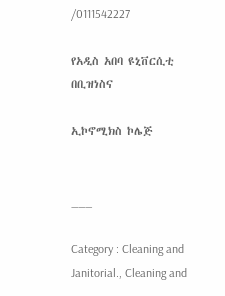/0111542227

የአዲስ አበባ ዩኒቨርሲቲ በቢዝነስና

ኢኮኖሚክስ ኮሌጅ


___

Category : Cleaning and Janitorial., Cleaning and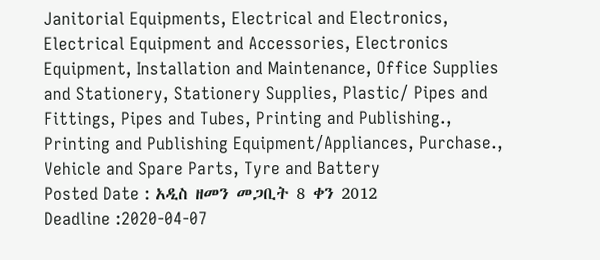Janitorial Equipments, Electrical and Electronics, Electrical Equipment and Accessories, Electronics Equipment, Installation and Maintenance, Office Supplies and Stationery, Stationery Supplies, Plastic/ Pipes and Fittings, Pipes and Tubes, Printing and Publishing., Printing and Publishing Equipment/Appliances, Purchase., Vehicle and Spare Parts, Tyre and Battery
Posted Date : አዲስ ዘመን መጋቢት 8 ቀን 2012
Deadline :2020-04-07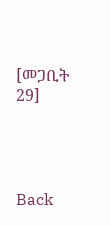[መጋቢት 29]




Back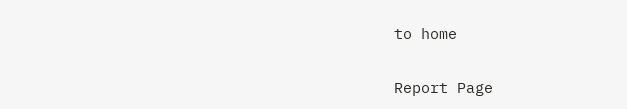to home

Report Page